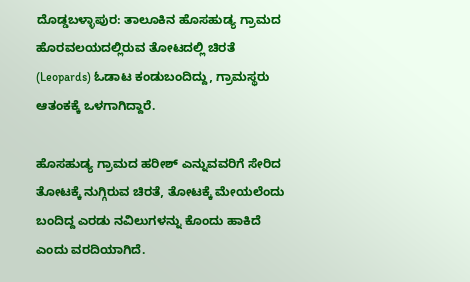ದೊಡ್ಡಬಳ್ಳಾಪುರ: ತಾಲೂಕಿನ ಹೊಸಹುಡ್ಯ ಗ್ರಾಮದ ಹೊರವಲಯದಲ್ಲಿರುವ ತೋಟದಲ್ಲಿ ಚಿರತೆ (Leopards) ಓಡಾಟ ಕಂಡುಬಂದಿದ್ದು, ಗ್ರಾಮಸ್ಥರು ಆತಂಕಕ್ಕೆ ಒಳಗಾಗಿದ್ದಾರೆ.

ಹೊಸಹುಡ್ಯ ಗ್ರಾಮದ ಹರೀಶ್ ಎನ್ನುವವರಿಗೆ ಸೇರಿದ ತೋಟಕ್ಕೆ ನುಗ್ಗಿರುವ ಚಿರತೆ, ತೋಟಕ್ಕೆ ಮೇಯಲೆಂದು ಬಂದಿದ್ದ ಎರಡು ನವಿಲುಗಳನ್ನು ಕೊಂದು ಹಾಕಿದೆ ಎಂದು ವರದಿಯಾಗಿದೆ.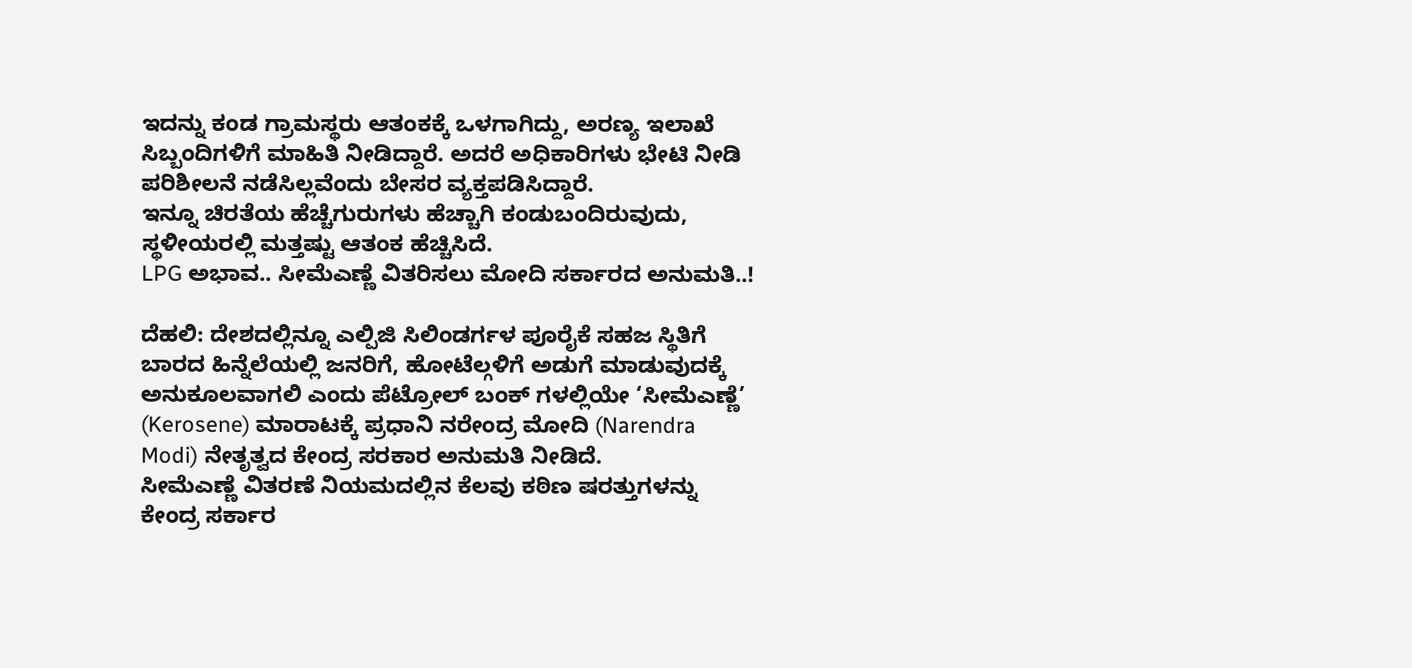ಇದನ್ನು ಕಂಡ ಗ್ರಾಮಸ್ಥರು ಆತಂಕಕ್ಕೆ ಒಳಗಾಗಿದ್ದು, ಅರಣ್ಯ ಇಲಾಖೆ ಸಿಬ್ಬಂದಿಗಳಿಗೆ ಮಾಹಿತಿ ನೀಡಿದ್ದಾರೆ. ಅದರೆ ಅಧಿಕಾರಿಗಳು ಭೇಟಿ ನೀಡಿ ಪರಿಶೀಲನೆ ನಡೆಸಿಲ್ಲವೆಂದು ಬೇಸರ ವ್ಯಕ್ತಪಡಿಸಿದ್ದಾರೆ.
ಇನ್ನೂ ಚಿರತೆಯ ಹೆಚ್ಚೆಗುರುಗಳು ಹೆಚ್ಚಾಗಿ ಕಂಡುಬಂದಿರುವುದು, ಸ್ಥಳೀಯರಲ್ಲಿ ಮತ್ತಷ್ಟು ಆತಂಕ ಹೆಚ್ಚಿಸಿದೆ.
LPG ಅಭಾವ.. ಸೀಮೆಎಣ್ಣೆ ವಿತರಿಸಲು ಮೋದಿ ಸರ್ಕಾರದ ಅನುಮತಿ..!

ದೆಹಲಿ: ದೇಶದಲ್ಲಿನ್ನೂ ಎಲ್ಪಿಜಿ ಸಿಲಿಂಡರ್ಗಳ ಪೂರೈಕೆ ಸಹಜ ಸ್ಥಿತಿಗೆ ಬಾರದ ಹಿನ್ನೆಲೆಯಲ್ಲಿ ಜನರಿಗೆ, ಹೋಟೆಲ್ಗಳಿಗೆ ಅಡುಗೆ ಮಾಡುವುದಕ್ಕೆ ಅನುಕೂಲವಾಗಲಿ ಎಂದು ಪೆಟ್ರೋಲ್ ಬಂಕ್ ಗಳಲ್ಲಿಯೇ ‘ಸೀಮೆಎಣ್ಣೆ’ (Kerosene) ಮಾರಾಟಕ್ಕೆ ಪ್ರಧಾನಿ ನರೇಂದ್ರ ಮೋದಿ (Narendra Modi) ನೇತೃತ್ವದ ಕೇಂದ್ರ ಸರಕಾರ ಅನುಮತಿ ನೀಡಿದೆ.
ಸೀಮೆಎಣ್ಣೆ ವಿತರಣೆ ನಿಯಮದಲ್ಲಿನ ಕೆಲವು ಕಠಿಣ ಷರತ್ತುಗಳನ್ನು ಕೇಂದ್ರ ಸರ್ಕಾರ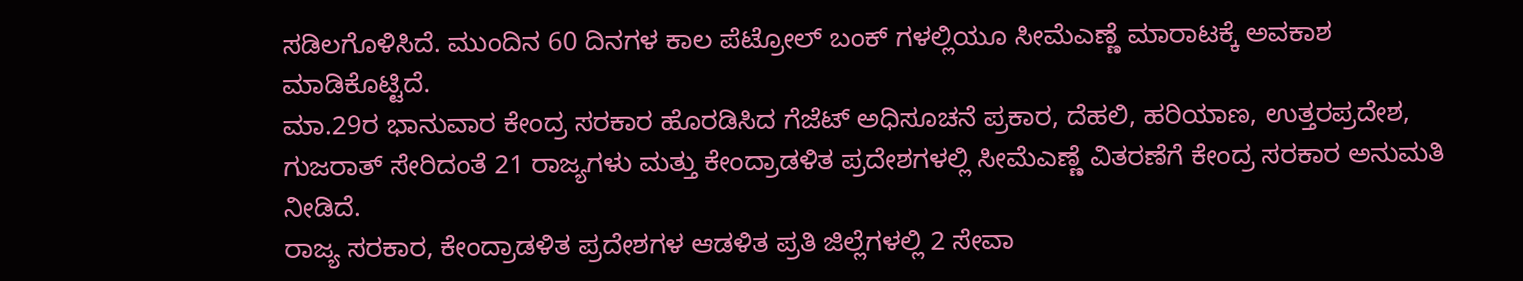ಸಡಿಲಗೊಳಿಸಿದೆ. ಮುಂದಿನ 60 ದಿನಗಳ ಕಾಲ ಪೆಟ್ರೋಲ್ ಬಂಕ್ ಗಳಲ್ಲಿಯೂ ಸೀಮೆಎಣ್ಣೆ ಮಾರಾಟಕ್ಕೆ ಅವಕಾಶ ಮಾಡಿಕೊಟ್ಟಿದೆ.
ಮಾ.29ರ ಭಾನುವಾರ ಕೇಂದ್ರ ಸರಕಾರ ಹೊರಡಿಸಿದ ಗೆಜೆಟ್ ಅಧಿಸೂಚನೆ ಪ್ರಕಾರ, ದೆಹಲಿ, ಹರಿಯಾಣ, ಉತ್ತರಪ್ರದೇಶ, ಗುಜರಾತ್ ಸೇರಿದಂತೆ 21 ರಾಜ್ಯಗಳು ಮತ್ತು ಕೇಂದ್ರಾಡಳಿತ ಪ್ರದೇಶಗಳಲ್ಲಿ ಸೀಮೆಎಣ್ಣೆ ವಿತರಣೆಗೆ ಕೇಂದ್ರ ಸರಕಾರ ಅನುಮತಿ ನೀಡಿದೆ.
ರಾಜ್ಯ ಸರಕಾರ, ಕೇಂದ್ರಾಡಳಿತ ಪ್ರದೇಶಗಳ ಆಡಳಿತ ಪ್ರತಿ ಜಿಲ್ಲೆಗಳಲ್ಲಿ 2 ಸೇವಾ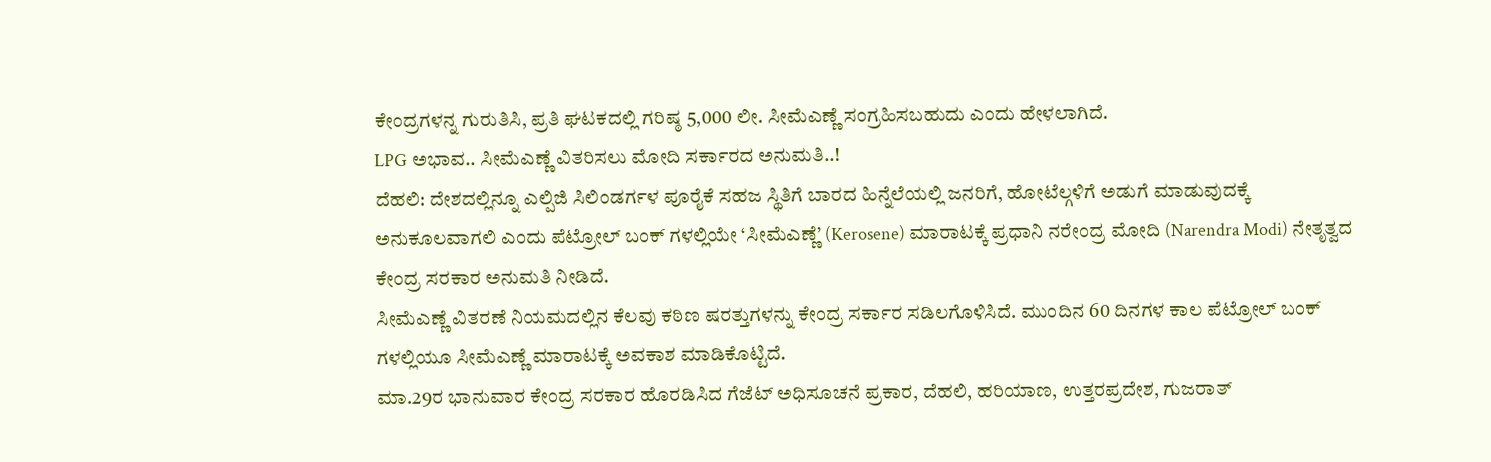ಕೇಂದ್ರಗಳನ್ನ ಗುರುತಿಸಿ, ಪ್ರತಿ ಘಟಕದಲ್ಲಿ ಗರಿಷ್ಠ 5,000 ಲೀ. ಸೀಮೆಎಣ್ಣೆ ಸಂಗ್ರಹಿಸಬಹುದು ಎಂದು ಹೇಳಲಾಗಿದೆ.
LPG ಅಭಾವ.. ಸೀಮೆಎಣ್ಣೆ ವಿತರಿಸಲು ಮೋದಿ ಸರ್ಕಾರದ ಅನುಮತಿ..!
ದೆಹಲಿ: ದೇಶದಲ್ಲಿನ್ನೂ ಎಲ್ಪಿಜಿ ಸಿಲಿಂಡರ್ಗಳ ಪೂರೈಕೆ ಸಹಜ ಸ್ಥಿತಿಗೆ ಬಾರದ ಹಿನ್ನೆಲೆಯಲ್ಲಿ ಜನರಿಗೆ, ಹೋಟೆಲ್ಗಳಿಗೆ ಅಡುಗೆ ಮಾಡುವುದಕ್ಕೆ ಅನುಕೂಲವಾಗಲಿ ಎಂದು ಪೆಟ್ರೋಲ್ ಬಂಕ್ ಗಳಲ್ಲಿಯೇ ‘ಸೀಮೆಎಣ್ಣೆ’ (Kerosene) ಮಾರಾಟಕ್ಕೆ ಪ್ರಧಾನಿ ನರೇಂದ್ರ ಮೋದಿ (Narendra Modi) ನೇತೃತ್ವದ ಕೇಂದ್ರ ಸರಕಾರ ಅನುಮತಿ ನೀಡಿದೆ.
ಸೀಮೆಎಣ್ಣೆ ವಿತರಣೆ ನಿಯಮದಲ್ಲಿನ ಕೆಲವು ಕಠಿಣ ಷರತ್ತುಗಳನ್ನು ಕೇಂದ್ರ ಸರ್ಕಾರ ಸಡಿಲಗೊಳಿಸಿದೆ. ಮುಂದಿನ 60 ದಿನಗಳ ಕಾಲ ಪೆಟ್ರೋಲ್ ಬಂಕ್ ಗಳಲ್ಲಿಯೂ ಸೀಮೆಎಣ್ಣೆ ಮಾರಾಟಕ್ಕೆ ಅವಕಾಶ ಮಾಡಿಕೊಟ್ಟಿದೆ.
ಮಾ.29ರ ಭಾನುವಾರ ಕೇಂದ್ರ ಸರಕಾರ ಹೊರಡಿಸಿದ ಗೆಜೆಟ್ ಅಧಿಸೂಚನೆ ಪ್ರಕಾರ, ದೆಹಲಿ, ಹರಿಯಾಣ, ಉತ್ತರಪ್ರದೇಶ, ಗುಜರಾತ್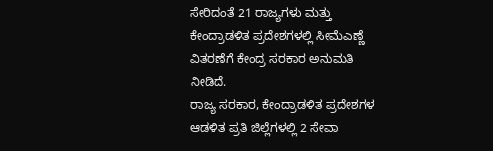ಸೇರಿದಂತೆ 21 ರಾಜ್ಯಗಳು ಮತ್ತು ಕೇಂದ್ರಾಡಳಿತ ಪ್ರದೇಶಗಳಲ್ಲಿ ಸೀಮೆಎಣ್ಣೆ ವಿತರಣೆಗೆ ಕೇಂದ್ರ ಸರಕಾರ ಅನುಮತಿ ನೀಡಿದೆ.
ರಾಜ್ಯ ಸರಕಾರ, ಕೇಂದ್ರಾಡಳಿತ ಪ್ರದೇಶಗಳ ಆಡಳಿತ ಪ್ರತಿ ಜಿಲ್ಲೆಗಳಲ್ಲಿ 2 ಸೇವಾ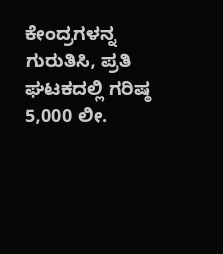ಕೇಂದ್ರಗಳನ್ನ ಗುರುತಿಸಿ, ಪ್ರತಿ ಘಟಕದಲ್ಲಿ ಗರಿಷ್ಠ 5,000 ಲೀ.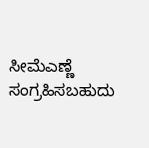ಸೀಮೆಎಣ್ಣೆ ಸಂಗ್ರಹಿಸಬಹುದು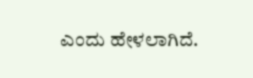ಎಂದು ಹೇಳಲಾಗಿದೆ.